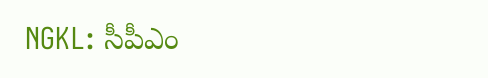NGKL: సీపీఎం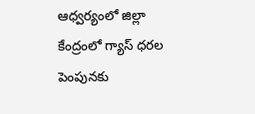ఆధ్వర్యంలో జిల్లా కేంద్రంలో గ్యాస్ ధరల పెంపునకు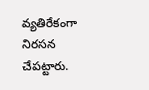వ్యతిరేకంగా నిరసన చేపట్టారు.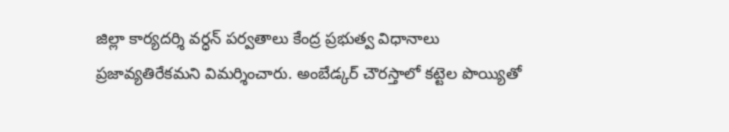జిల్లా కార్యదర్శి వర్ధన్ పర్వతాలు కేంద్ర ప్రభుత్వ విధానాలు ప్రజావ్యతిరేకమని విమర్శించారు. అంబేడ్కర్ చౌరస్తాలో కట్టెల పొయ్యితో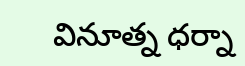వినూత్న ధర్నా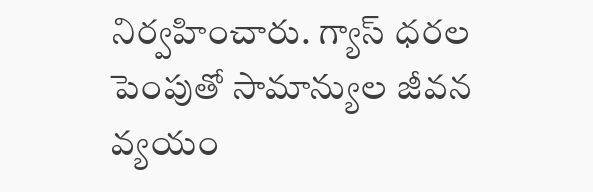నిర్వహించారు. గ్యాస్ ధరల పెంపుతో సామాన్యుల జీవన వ్యయం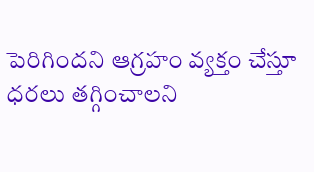పెరిగిందని ఆగ్రహం వ్యక్తం చేస్తూ ధరలు తగ్గించాలని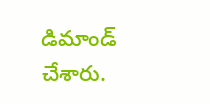డిమాండ్ చేశారు.